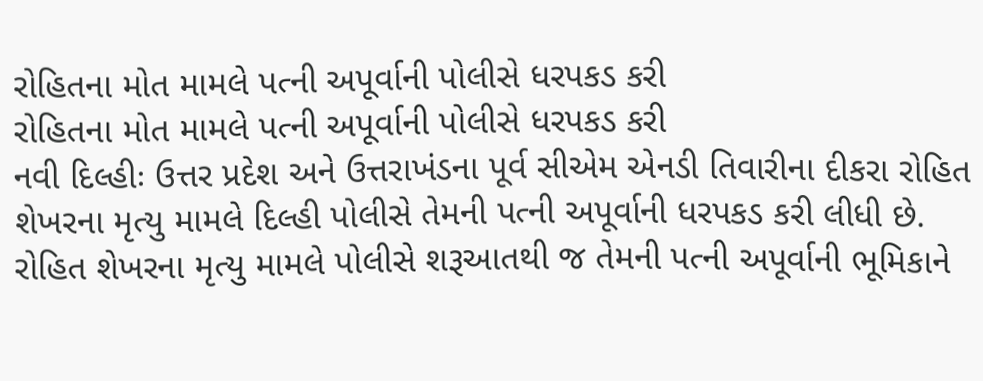રોહિતના મોત મામલે પત્ની અપૂર્વાની પોલીસે ધરપકડ કરી
રોહિતના મોત મામલે પત્ની અપૂર્વાની પોલીસે ધરપકડ કરી
નવી દિલ્હીઃ ઉત્તર પ્રદેશ અને ઉત્તરાખંડના પૂર્વ સીએમ એનડી તિવારીના દીકરા રોહિત શેખરના મૃત્યુ મામલે દિલ્હી પોલીસે તેમની પત્ની અપૂર્વાની ધરપકડ કરી લીધી છે. રોહિત શેખરના મૃત્યુ મામલે પોલીસે શરૂઆતથી જ તેમની પત્ની અપૂર્વાની ભૂમિકાને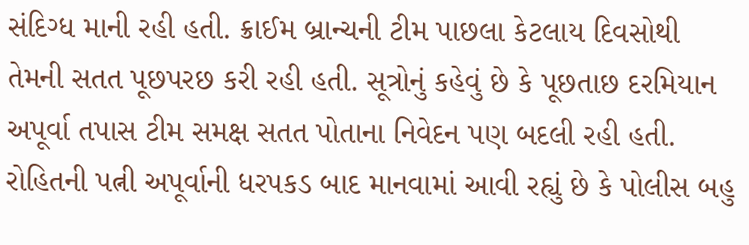સંદિગ્ધ માની રહી હતી. ક્રાઈમ બ્રાન્ચની ટીમ પાછલા કેટલાય દિવસોથી તેમની સતત પૂછપરછ કરી રહી હતી. સૂત્રોનું કહેવું છે કે પૂછતાછ દરમિયાન અપૂર્વા તપાસ ટીમ સમક્ષ સતત પોતાના નિવેદન પણ બદલી રહી હતી. રોહિતની પત્ની અપૂર્વાની ધરપકડ બાદ માનવામાં આવી રહ્યું છે કે પોલીસ બહુ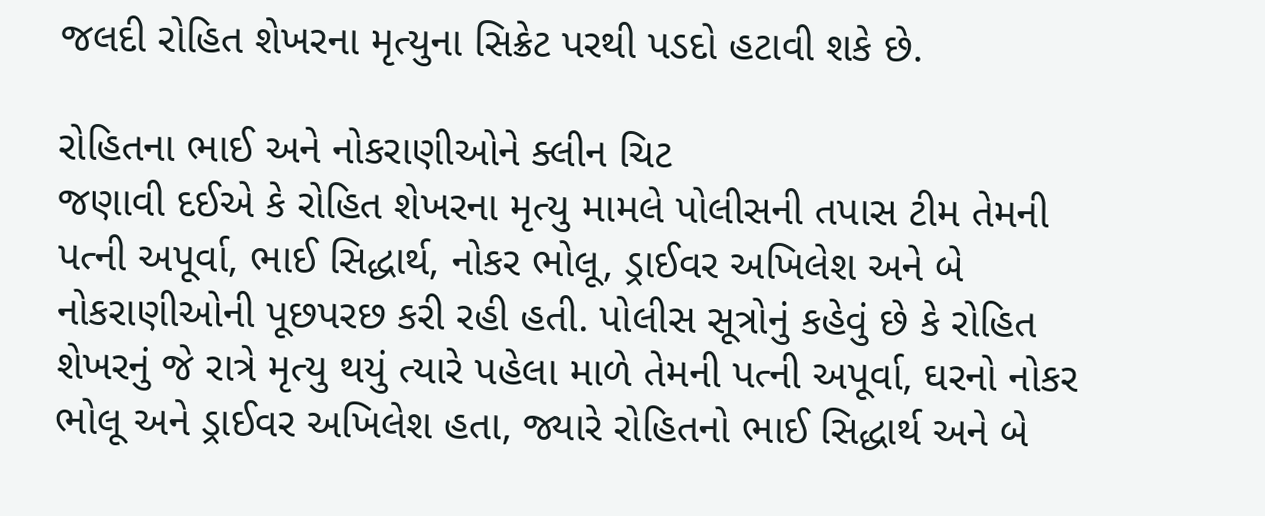જલદી રોહિત શેખરના મૃત્યુના સિક્રેટ પરથી પડદો હટાવી શકે છે.

રોહિતના ભાઈ અને નોકરાણીઓને ક્લીન ચિટ
જણાવી દઈએ કે રોહિત શેખરના મૃત્યુ મામલે પોલીસની તપાસ ટીમ તેમની પત્ની અપૂર્વા, ભાઈ સિદ્ધાર્થ, નોકર ભોલૂ, ડ્રાઈવર અખિલેશ અને બે નોકરાણીઓની પૂછપરછ કરી રહી હતી. પોલીસ સૂત્રોનું કહેવું છે કે રોહિત શેખરનું જે રાત્રે મૃત્યુ થયું ત્યારે પહેલા માળે તેમની પત્ની અપૂર્વા, ઘરનો નોકર ભોલૂ અને ડ્રાઈવર અખિલેશ હતા, જ્યારે રોહિતનો ભાઈ સિદ્ધાર્થ અને બે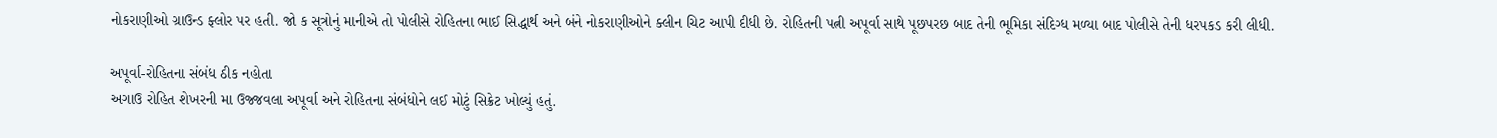નોકરાણીઓ ગ્રાઉન્ડ ફ્લોર પર હતી. જો ક સૂત્રોનું માનીએ તો પોલીસે રોહિતના ભાઈ સિદ્ધાર્થ અને બંને નોકરાણીઓને ક્લીન ચિટ આપી દીધી છે. રોહિતની પત્ની અપૂર્વા સાથે પૂછપરછ બાદ તેની ભૂમિકા સંદિગ્ધ મળ્યા બાદ પોલીસે તેની ધરપકડ કરી લીધી.

અપૂર્વા-રોહિતના સંબંધ ઠીક નહોતા
અગાઉ રોહિત શેખરની મા ઉજ્જવલા અપૂર્વા અને રોહિતના સંબંધોને લઈ મોટું સિક્રેટ ખોલ્યું હતું.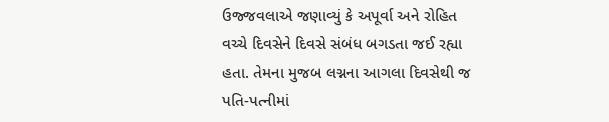ઉજ્જવલાએ જણાવ્યું કે અપૂર્વા અને રોહિત વચ્ચે દિવસેને દિવસે સંબંધ બગડતા જઈ રહ્યા હતા. તેમના મુજબ લગ્નના આગલા દિવસેથી જ પતિ-પત્નીમાં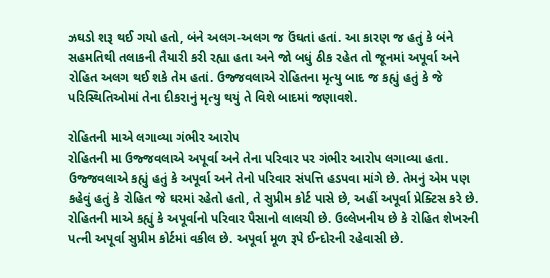ઝઘડો શરૂ થઈ ગયો હતો, બંને અલગ-અલગ જ ઉંઘતાં હતાં. આ કારણ જ હતું કે બંને સહમતિથી તલાકની તૈયારી કરી રહ્યા હતા અને જો બધું ઠીક રહેત તો જૂનમાં અપૂર્વા અને રોહિત અલગ થઈ શકે તેમ હતાં. ઉજ્જવલાએ રોહિતના મૃત્યુ બાદ જ કહ્યું હતું કે જે પરિસ્થિતિઓમાં તેના દીકરાનું મૃત્યુ થયું તે વિશે બાદમાં જણાવશે.

રોહિતની માએ લગાવ્યા ગંભીર આરોપ
રોહિતની મા ઉજ્જવલાએ અપૂર્વા અને તેના પરિવાર પર ગંભીર આરોપ લગાવ્યા હતા. ઉજ્જવલાએ કહ્યું હતું કે અપૂર્વા અને તેનો પરિવાર સંપત્તિ હડપવા માંગે છે. તેમનું એમ પણ કહેવું હતું કે રોહિત જે ઘરમાં રહેતો હતો, તે સુપ્રીમ કોર્ટ પાસે છે, અહીં અપૂર્વા પ્રેક્ટિસ કરે છે. રોહિતની માએ કહ્યું કે અપૂર્વાનો પરિવાર પૈસાનો લાલચી છે. ઉલ્લેખનીય છે કે રોહિત શેખરની પત્ની અપૂર્વા સુપ્રીમ કોર્ટમાં વકીલ છે. અપૂર્વા મૂળ રૂપે ઈન્દોરની રહેવાસી છે.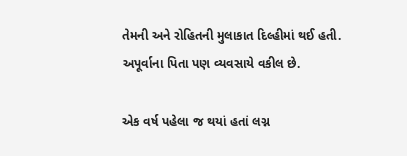તેમની અને રોહિતની મુલાકાત દિલ્હીમાં થઈ હતી. અપૂર્વાના પિતા પણ વ્યવસાયે વકીલ છે.

એક વર્ષ પહેલા જ થયાં હતાં લગ્ન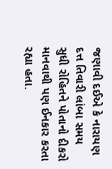જણાવી દઈએ કે નારાયણ દત્ત તિવારી લાંબા સમય સુધી રોહિતને પોતાનો દીકરો માનવાથી પણ ઈનકાર કરતા રહ્યા હતા.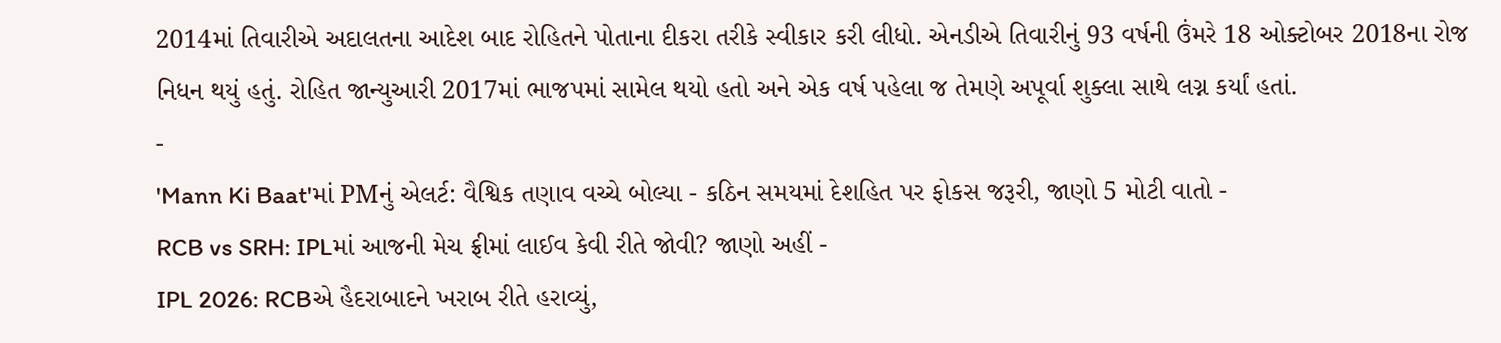2014માં તિવારીએ અદાલતના આદેશ બાદ રોહિતને પોતાના દીકરા તરીકે સ્વીકાર કરી લીધો. એનડીએ તિવારીનું 93 વર્ષની ઉંમરે 18 ઓક્ટોબર 2018ના રોજ નિધન થયું હતું. રોહિત જાન્યુઆરી 2017માં ભાજપમાં સામેલ થયો હતો અને એક વર્ષ પહેલા જ તેમણે અપૂર્વા શુક્લા સાથે લગ્ન કર્યાં હતાં.
-
'Mann Ki Baat'માં PMનું એલર્ટ: વૈશ્વિક તણાવ વચ્ચે બોલ્યા - કઠિન સમયમાં દેશહિત પર ફોકસ જરૂરી, જાણો 5 મોટી વાતો -
RCB vs SRH: IPLમાં આજની મેચ ફ્રીમાં લાઈવ કેવી રીતે જોવી? જાણો અહીં -
IPL 2026: RCBએ હૈદરાબાદને ખરાબ રીતે હરાવ્યું,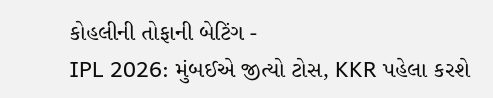કોહલીની તોફાની બેટિંગ -
IPL 2026: મુંબઈએ જીત્યો ટોસ, KKR પહેલા કરશે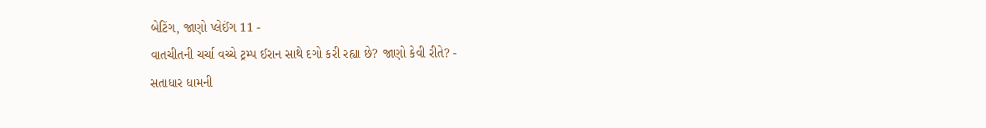બેટિંગ, જાણો પ્લેઈંગ 11 -
વાતચીતની ચર્ચા વચ્ચે ટ્રમ્પ ઈરાન સાથે દગો કરી રહ્યા છે? જાણો કેવી રીતે? -
સતાધાર ધામની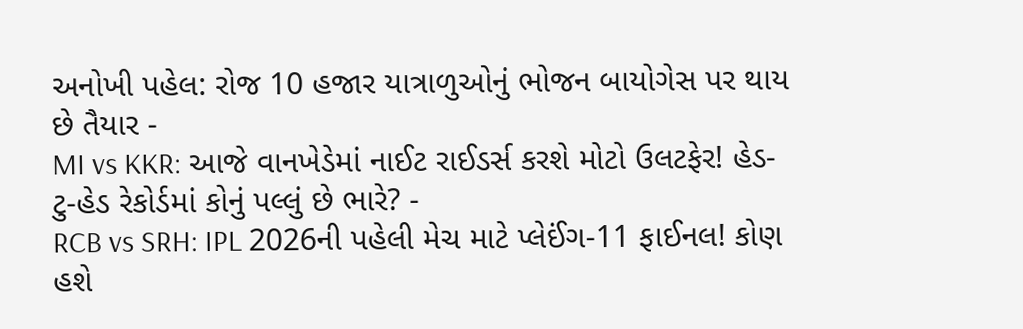અનોખી પહેલ: રોજ 10 હજાર યાત્રાળુઓનું ભોજન બાયોગેસ પર થાય છે તૈયાર -
MI vs KKR: આજે વાનખેડેમાં નાઈટ રાઈડર્સ કરશે મોટો ઉલટફેર! હેડ-ટુ-હેડ રેકોર્ડમાં કોનું પલ્લું છે ભારે? -
RCB vs SRH: IPL 2026ની પહેલી મેચ માટે પ્લેઈંગ-11 ફાઈનલ! કોણ હશે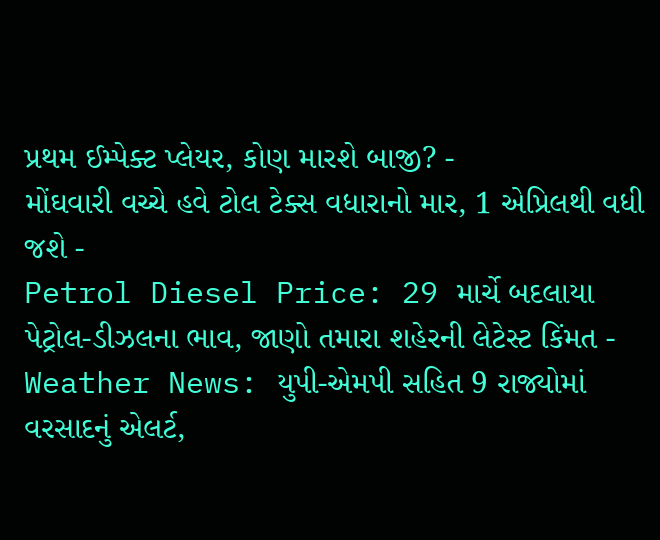પ્રથમ ઈમ્પેક્ટ પ્લેયર, કોણ મારશે બાજી? -
મોંઘવારી વચ્ચે હવે ટોલ ટેક્સ વધારાનો માર, 1 એપ્રિલથી વધી જશે -
Petrol Diesel Price: 29 માર્ચે બદલાયા પેટ્રોલ-ડીઝલના ભાવ, જાણો તમારા શહેરની લેટેસ્ટ કિંમત -
Weather News: યુપી-એમપી સહિત 9 રાજ્યોમાં વરસાદનું એલર્ટ,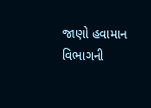જાણો હવામાન વિભાગની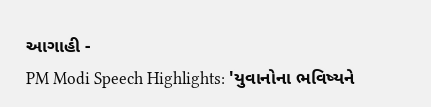આગાહી -
PM Modi Speech Highlights: 'યુવાનોના ભવિષ્યને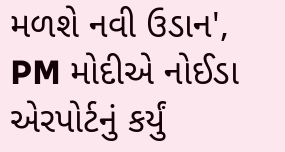મળશે નવી ઉડાન', PM મોદીએ નોઈડા એરપોર્ટનું કર્યું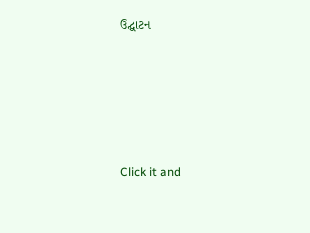ઉદ્ઘાટન






Click it and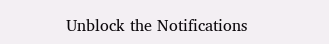Unblock the Notifications